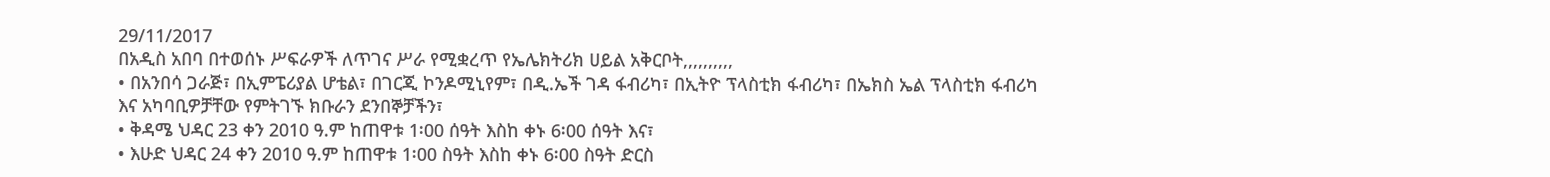29/11/2017
በአዲስ አበባ በተወሰኑ ሥፍራዎች ለጥገና ሥራ የሚቋረጥ የኤሌክትሪክ ሀይል አቅርቦት,,,,,,,,,,
• በአንበሳ ጋራጅ፣ በኢምፔሪያል ሆቴል፣ በገርጂ ኮንዶሚኒየም፣ በዲ.ኤች ገዳ ፋብሪካ፣ በኢትዮ ፕላስቲክ ፋብሪካ፣ በኤክስ ኤል ፕላስቲክ ፋብሪካ እና አካባቢዎቻቸው የምትገኙ ክቡራን ደንበኞቻችን፣
• ቅዳሜ ህዳር 23 ቀን 2010 ዓ.ም ከጠዋቱ 1፡00 ሰዓት እስከ ቀኑ 6፡00 ሰዓት እና፣
• እሁድ ህዳር 24 ቀን 2010 ዓ.ም ከጠዋቱ 1፡00 ስዓት እስከ ቀኑ 6፡00 ስዓት ድርስ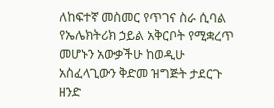ለከፍተኛ መስመር የጥገና ስራ ሲባል የኤሌክትሪክ ኃይል አቅርቦት የሚቋረጥ መሆኑን አውቃችሁ ከወዲሁ አስፈላጊውን ቅድመ ዝግጅት ታደርጉ ዘንድ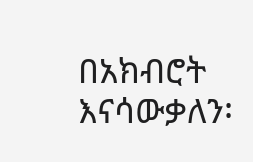በአክብሮት እናሳውቃለን፡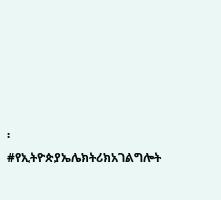፡
#የኢትዮጵያኤሌክትሪክአገልግሎት